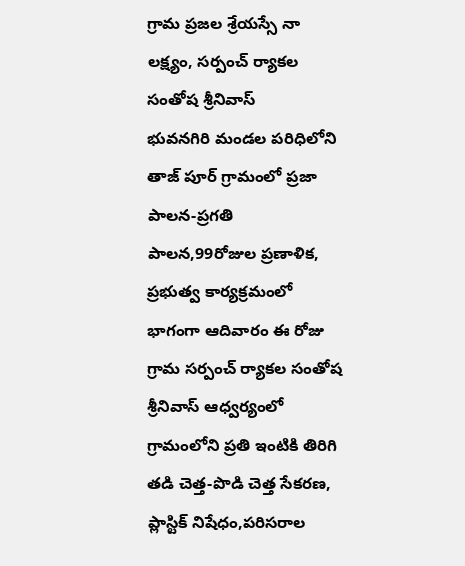గ్రామ ప్రజల శ్రేయస్సే నా లక్ష్యం, సర్పంచ్ ర్యాకల సంతోష శ్రీనివాస్
భువనగిరి మండల పరిధిలోని తాజ్ పూర్ గ్రామంలో ప్రజా పాలన-ప్రగతి పాలన,99రోజుల ప్రణాళిక, ప్రభుత్వ కార్యక్రమంలో భాగంగా ఆదివారం ఈ రోజు గ్రామ సర్పంచ్ ర్యాకల సంతోష శ్రీనివాస్ ఆధ్వర్యంలో గ్రామంలోని ప్రతి ఇంటికి తిరిగి తడి చెత్త-పొడి చెత్త సేకరణ, ప్లాస్టిక్ నిషేధం,పరిసరాల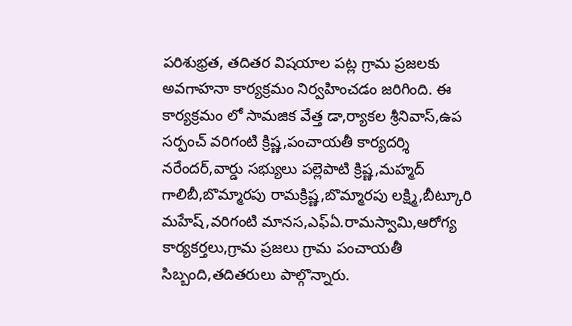పరిశుభ్రత, తదితర విషయాల పట్ల గ్రామ ప్రజలకు అవగాహనా కార్యక్రమం నిర్వహించడం జరిగింది. ఈ కార్యక్రమం లో సామజిక వేత్త డా,ర్యాకల శ్రీనివాస్,ఉప సర్పంచ్ వరిగంటి క్రిష్ణ,పంచాయతీ కార్యదర్శి నరేందర్,వార్డు సభ్యులు పల్లెపాటి క్రిష్ణ,మహ్మద్ గాలిబీ,బొమ్మారపు రామక్రిష్ణ,బొమ్మారపు లక్ష్మి,బీట్కూరి మహేష్,వరిగంటి మానస,ఎఫ్ఏ.రామస్వామి,ఆరోగ్య కార్యకర్తలు,గ్రామ ప్రజలు గ్రామ పంచాయతీ సిబ్బంది,తదితరులు పాల్గొన్నారు.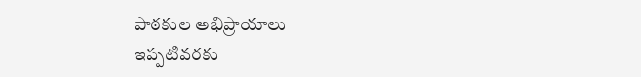పాఠకుల అభిప్రాయాలు
ఇప్పటివరకు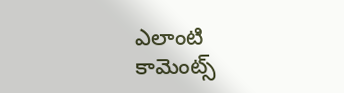ఎలాంటి కామెంట్స్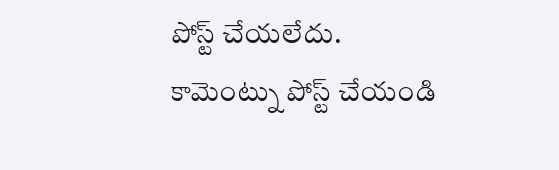పోస్ట్ చేయలేదు.
కామెంట్ను పోస్ట్ చేయండి